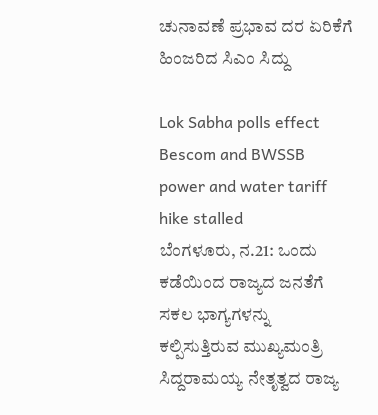ಚುನಾವಣೆ ಪ್ರಭಾವ ದರ ಏರಿಕೆಗೆ ಹಿಂಜರಿದ ಸಿಎಂ ಸಿದ್ದು

Lok Sabha polls effect Bescom and BWSSB power and water tariff hike stalled
ಬೆಂಗಳೂರು, ನ.21: ಒಂದು ಕಡೆಯಿಂದ ರಾಜ್ಯದ ಜನತೆಗೆ ಸಕಲ ಭಾಗ್ಯಗಳನ್ನು ಕಲ್ಪಿಸುತ್ತಿರುವ ಮುಖ್ಯಮಂತ್ರಿ ಸಿದ್ದರಾಮಯ್ಯ ನೇತೃತ್ವದ ರಾಜ್ಯ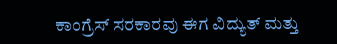ಕಾಂಗ್ರೆಸ್‌ ಸರಕಾರವು ಈಗ ವಿದ್ಯುತ್ ಮತ್ತು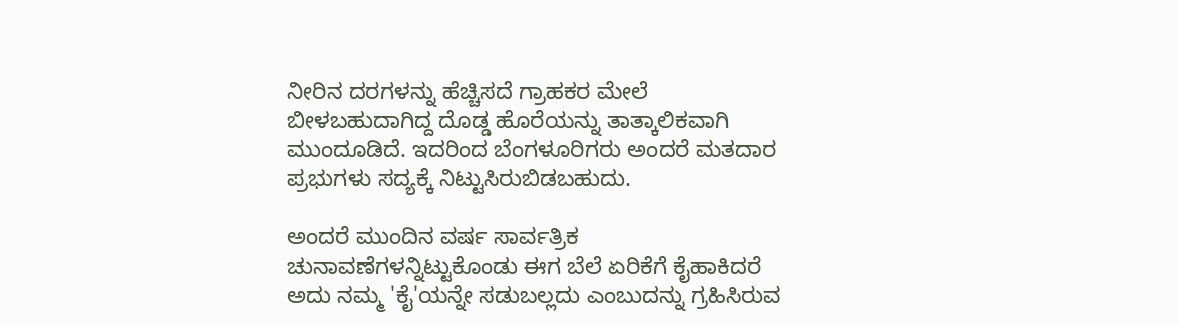ನೀರಿನ ದರಗಳನ್ನು ಹೆಚ್ಚಿಸದೆ ಗ್ರಾಹಕರ ಮೇಲೆ ಬೀಳಬಹುದಾಗಿದ್ದ ದೊಡ್ಡ ಹೊರೆಯನ್ನು ತಾತ್ಕಾಲಿಕವಾಗಿ ಮುಂದೂಡಿದೆ. ಇದರಿಂದ ಬೆಂಗಳೂರಿಗರು ಅಂದರೆ ಮತದಾರ ಪ್ರಭುಗಳು ಸದ್ಯಕ್ಕೆ ನಿಟ್ಟುಸಿರುಬಿಡಬಹುದು.

ಅಂದರೆ ಮುಂದಿನ ವರ್ಷ ಸಾರ್ವತ್ರಿಕ ಚುನಾವಣೆಗಳನ್ನಿಟ್ಟುಕೊಂಡು ಈಗ ಬೆಲೆ ಏರಿಕೆಗೆ ಕೈಹಾಕಿದರೆ ಅದು ನಮ್ಮ 'ಕೈ'ಯನ್ನೇ ಸಡುಬಲ್ಲದು ಎಂಬುದನ್ನು ಗ್ರಹಿಸಿರುವ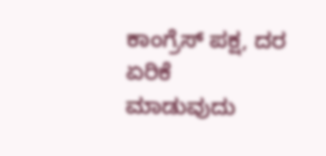ಕಾಂಗ್ರೆಸ್ ಪಕ್ಷ, ದರ ಏರಿಕೆ ಮಾಡುವುದು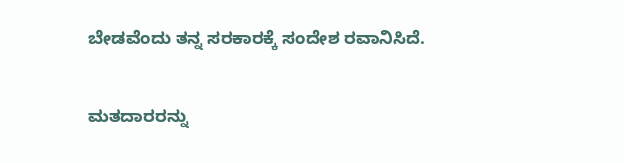ಬೇಡವೆಂದು ತನ್ನ ಸರಕಾರಕ್ಕೆ ಸಂದೇಶ ರವಾನಿಸಿದೆ.

ಮತದಾರರನ್ನು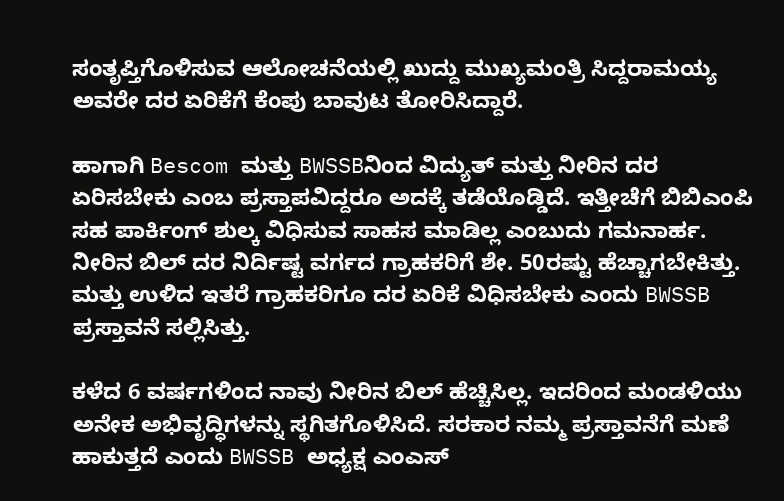ಸಂತೃಪ್ತಿಗೊಳಿಸುವ ಆಲೋಚನೆಯಲ್ಲಿ ಖುದ್ದು ಮುಖ್ಯಮಂತ್ರಿ ಸಿದ್ದರಾಮಯ್ಯ ಅವರೇ ದರ ಏರಿಕೆಗೆ ಕೆಂಪು ಬಾವುಟ ತೋರಿಸಿದ್ದಾರೆ.

ಹಾಗಾಗಿ Bescom ಮತ್ತು BWSSBನಿಂದ ವಿದ್ಯುತ್ ಮತ್ತು ನೀರಿನ ದರ ಏರಿಸಬೇಕು ಎಂಬ ಪ್ರಸ್ತಾಪವಿದ್ದರೂ ಅದಕ್ಕೆ ತಡೆಯೊಡ್ಡಿದೆ. ಇತ್ತೀಚೆಗೆ ಬಿಬಿಎಂಪಿ ಸಹ ಪಾರ್ಕಿಂಗ್ ಶುಲ್ಕ ವಿಧಿಸುವ ಸಾಹಸ ಮಾಡಿಲ್ಲ ಎಂಬುದು ಗಮನಾರ್ಹ. ನೀರಿನ ಬಿಲ್ ದರ ನಿರ್ದಿಷ್ಟ ವರ್ಗದ ಗ್ರಾಹಕರಿಗೆ ಶೇ. 50ರಷ್ಟು ಹೆಚ್ಚಾಗಬೇಕಿತ್ತು. ಮತ್ತು ಉಳಿದ ಇತರೆ ಗ್ರಾಹಕರಿಗೂ ದರ ಏರಿಕೆ ವಿಧಿಸಬೇಕು ಎಂದು BWSSB ಪ್ರಸ್ತಾವನೆ ಸಲ್ಲಿಸಿತ್ತು.

ಕಳೆದ 6 ವರ್ಷಗಳಿಂದ ನಾವು ನೀರಿನ ಬಿಲ್ ಹೆಚ್ಚಿಸಿಲ್ಲ. ಇದರಿಂದ ಮಂಡಳಿಯು ಅನೇಕ ಅಭಿವೃದ್ಧಿಗಳನ್ನು ಸ್ಥಗಿತಗೊಳಿಸಿದೆ. ಸರಕಾರ ನಮ್ಮ ಪ್ರಸ್ತಾವನೆಗೆ ಮಣೆ ಹಾಕುತ್ತದೆ ಎಂದು BWSSB ಅಧ್ಯಕ್ಷ ಎಂಎಸ್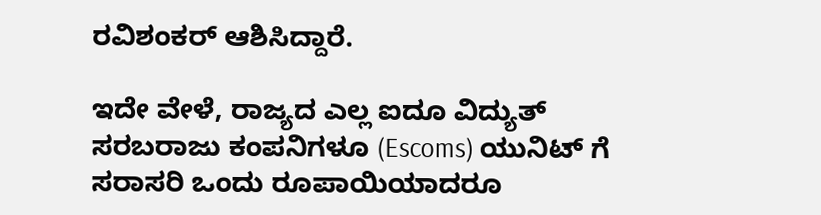ರವಿಶಂಕರ್ ಆಶಿಸಿದ್ದಾರೆ.

ಇದೇ ವೇಳೆ, ರಾಜ್ಯದ ಎಲ್ಲ ಐದೂ ವಿದ್ಯುತ್ ಸರಬರಾಜು ಕಂಪನಿಗಳೂ (Escoms) ಯುನಿಟ್ ಗೆ ಸರಾಸರಿ ಒಂದು ರೂಪಾಯಿಯಾದರೂ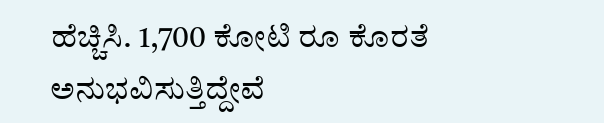ಹೆಚ್ಚಿಸಿ. 1,700 ಕೋಟಿ ರೂ ಕೊರತೆ ಅನುಭವಿಸುತ್ತಿದ್ದೇವೆ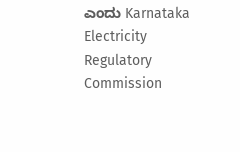ಎಂದು Karnataka Electricity Regulatory Commission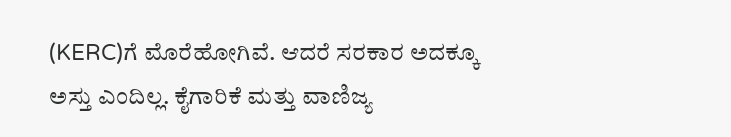(KERC)ಗೆ ಮೊರೆಹೋಗಿವೆ. ಆದರೆ ಸರಕಾರ ಅದಕ್ಕೂ ಅಸ್ತು ಎಂದಿಲ್ಲ. ಕೈಗಾರಿಕೆ ಮತ್ತು ವಾಣಿಜ್ಯ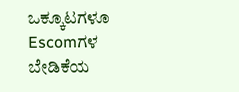ಒಕ್ಕೂಟಗಳೂ Escomಗಳ ಬೇಡಿಕೆಯ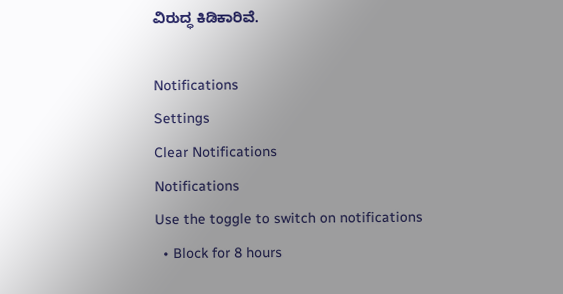ವಿರುದ್ಧ ಕಿಡಿಕಾರಿವೆ.

Notifications
Settings
Clear Notifications
Notifications
Use the toggle to switch on notifications
  • Block for 8 hours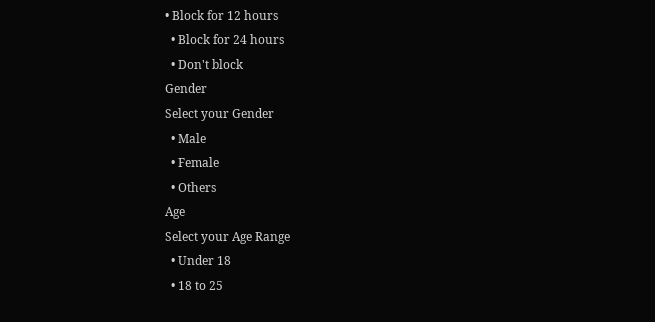• Block for 12 hours
  • Block for 24 hours
  • Don't block
Gender
Select your Gender
  • Male
  • Female
  • Others
Age
Select your Age Range
  • Under 18
  • 18 to 25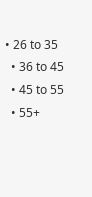• 26 to 35
  • 36 to 45
  • 45 to 55
  • 55+